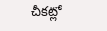చీకట్లో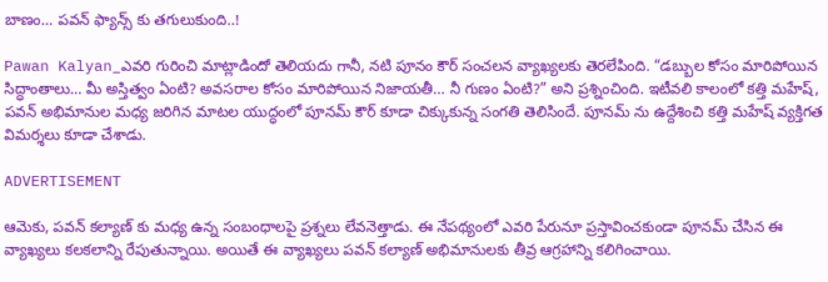బాణం… పవన్ ఫ్యాన్స్ కు తగులుకుంది..!

Pawan Kalyan_ఎవరి గురించి మాట్లాడిందో తెలియదు గానీ, నటి పూనం కౌర్ సంచలన వ్యాఖ్యలకు తెరలేపింది. “డబ్బుల కోసం మారిపోయిన సిద్ధాంతాలు… మీ అస్తిత్వం ఏంటి? అవసరాల కోసం మారిపోయిన నిజాయతీ… నీ గుణం ఏంటి?” అని ప్రశ్నించింది. ఇటీవలి కాలంలో కత్తి మహేష్, పవన్ అభిమానుల మధ్య జరిగిన మాటల యుద్ధంలో పూనమ్ కౌర్ కూడా చిక్కుకున్న సంగతి తెలిసిందే. పూనమ్ ను ఉద్దేశించి కత్తి మహేష్ వ్యక్తిగత విమర్శలు కూడా చేశాడు.

ADVERTISEMENT

ఆమెకు, పవన్ కల్యాణ్ కు మధ్య ఉన్న సంబంధాలపై ప్రశ్నలు లేవనెత్తాడు. ఈ నేపథ్యంలో ఎవరి పేరునూ ప్రస్తావించకుండా పూనమ్ చేసిన ఈ వ్యాఖ్యలు కలకలాన్ని రేపుతున్నాయి. అయితే ఈ వ్యాఖ్యలు పవన్ కల్యాణ్ అభిమానులకు తీవ్ర ఆగ్రహాన్ని కలిగించాయి.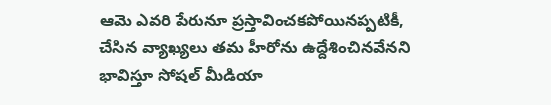ఆమె ఎవరి పేరునూ ప్రస్తావించకపోయినప్పటికీ, చేసిన వ్యాఖ్యలు తమ హీరోను ఉద్దేశించినవేనని భావిస్తూ సోషల్ మీడియా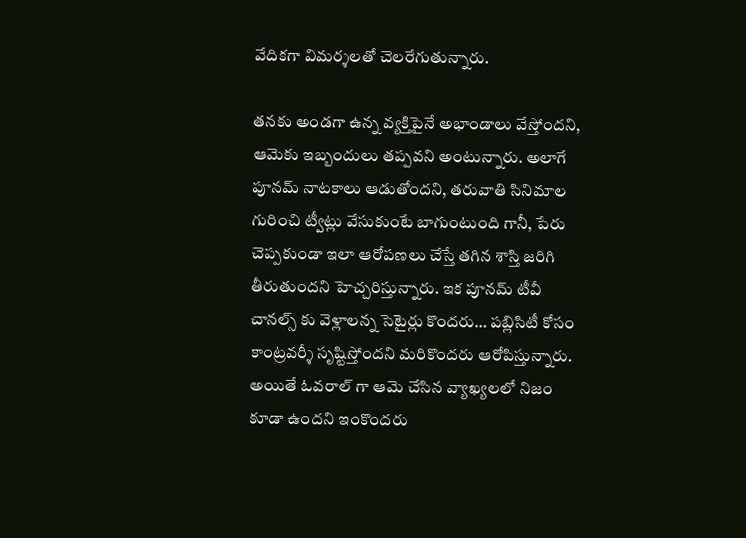వేదికగా విమర్శలతో చెలరేగుతున్నారు.

తనకు అండగా ఉన్న వ్యక్తిపైనే అభాండాలు వేస్తోందని, ఆమెకు ఇబ్బందులు తప్పవని అంటున్నారు. అలాగే పూనమ్ నాటకాలు ఆడుతోందని, తరువాతి సినిమాల గురించి ట్వీట్లు వేసుకుంటే బాగుంటుంది గానీ, పేరు చెప్పకుండా ఇలా ఆరోపణలు చేస్తే తగిన శాస్తి జరిగి తీరుతుందని హెచ్చరిస్తున్నారు. ఇక పూనమ్ టీవీ చానల్స్ కు వెళ్లాలన్న సెటైర్లు కొందరు… పబ్లిసిటీ కోసం కాంట్రవర్శీ సృష్టిస్తోందని మరికొందరు ఆరోపిస్తున్నారు. అయితే ఓవరాల్ గా ఆమె చేసిన వ్యాఖ్యలలో నిజం కూడా ఉందని ఇంకొందరు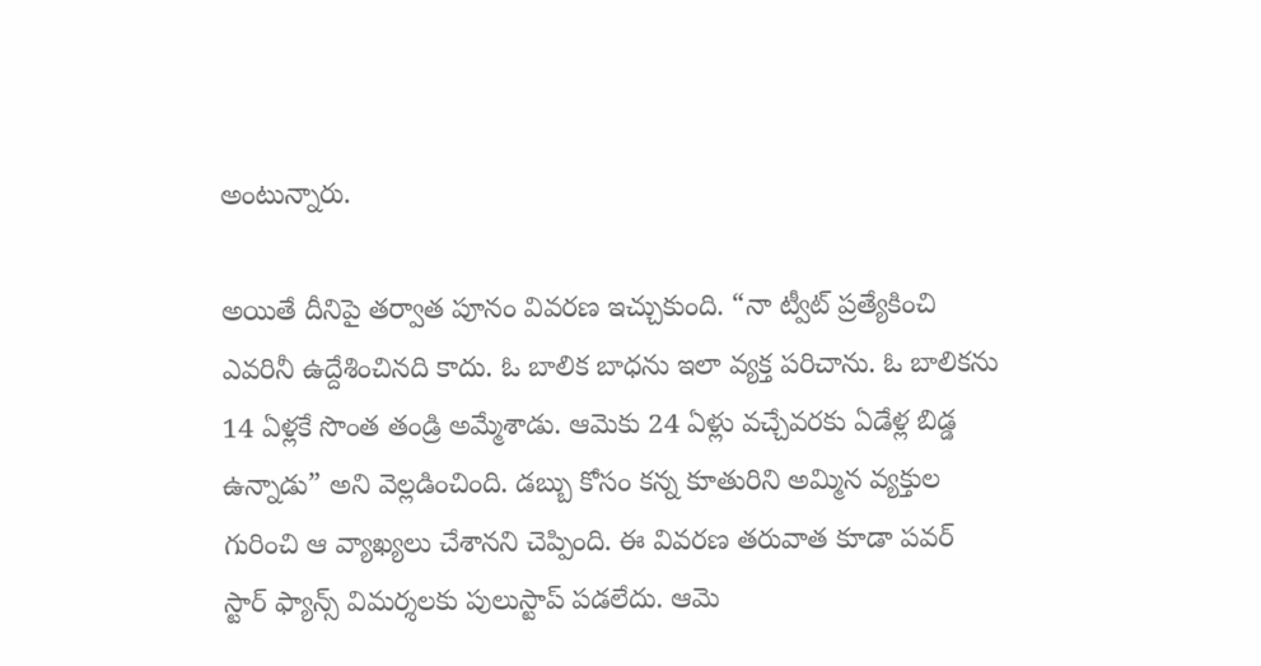అంటున్నారు.

అయితే దీనిపై తర్వాత పూనం వివరణ ఇచ్చుకుంది. “నా ట్వీట్ ప్రత్యేకించి ఎవరినీ ఉద్దేశించినది కాదు. ఓ బాలిక బాధను ఇలా వ్యక్త పరిచాను. ఓ బాలికను 14 ఏళ్లకే సొంత తండ్రి అమ్మేశాడు. ఆమెకు 24 ఏళ్లు వచ్చేవరకు ఏడేళ్ల బిడ్డ ఉన్నాడు” అని వెల్లడించింది. డబ్బు కోసం కన్న కూతురిని అమ్మిన వ్యక్తుల గురించి ఆ వ్యాఖ్యలు చేశానని చెప్పింది. ఈ వివరణ తరువాత కూడా పవర్ స్టార్ ఫ్యాన్స్ విమర్శలకు పులుస్టాప్ పడలేదు. ఆమె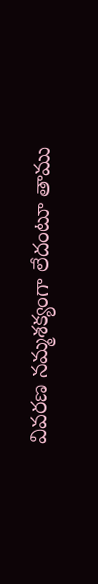వివరణ నమ్మశక్యంగా లేదంటూ తాము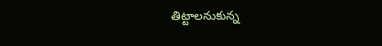తిట్టాలనుకున్న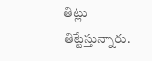తిట్లు తిట్టేస్తున్నారు.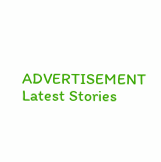ADVERTISEMENT
Latest Stories